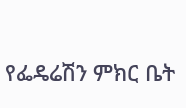የፌዴሬሽን ምክር ቤት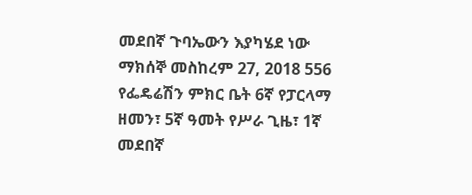መደበኛ ጉባኤውን እያካሄደ ነው ማክሰኞ መስከረም 27, 2018 556 የፌዴሬሽን ምክር ቤት 6ኛ የፓርላማ ዘመን፣ 5ኛ ዓመት የሥራ ጊዜ፣ 1ኛ መደበኛ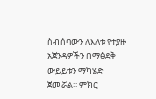ስብሰባውን ለእለቱ የተያዙ አጀንዳዎችን በማፅደቅ ውይይቱን ማካሄድ ጀመሯል፡፡ ምክር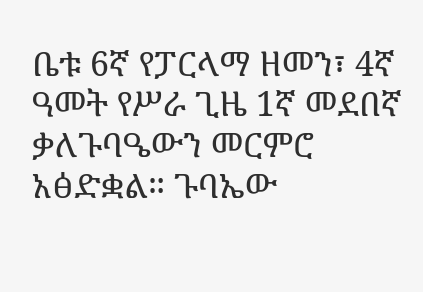ቤቱ 6ኛ የፓርላማ ዘመን፣ 4ኛ ዓመት የሥራ ጊዜ 1ኛ መደበኛ ቃለጉባዔውን መርምሮ አፅድቋል። ጉባኤው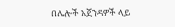በሌሎች አጀንዳዎች ላይ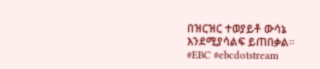በዝርዝር ተወያይቶ ውሳኔ እንደሚያሳልፍ ይጠበቃል። #EBC #ebcdotstream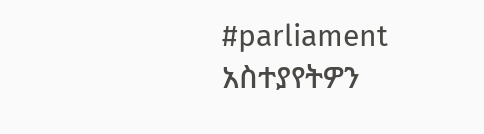#parliament አስተያየትዎን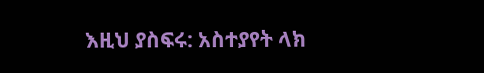እዚህ ያስፍሩ: አስተያየት ላክ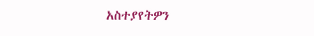አስተያየትዎን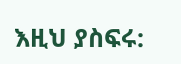እዚህ ያስፍሩ: